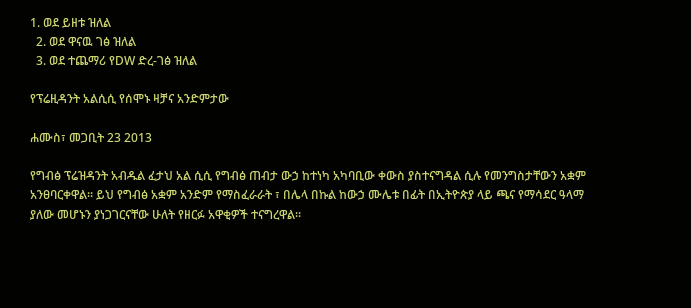1. ወደ ይዘቱ ዝለል
  2. ወደ ዋናዉ ገፅ ዝለል
  3. ወደ ተጨማሪ የDW ድረ-ገፅ ዝለል

የፕሬዚዳንት አልሲሲ የሰሞኑ ዛቻና አንድምታው

ሐሙስ፣ መጋቢት 23 2013

የግብፅ ፕሬዝዳንት አብዱል ፈታህ አል ሲሲ የግብፅ ጠብታ ውኃ ከተነካ አካባቢው ቀውስ ያስተናግዳል ሲሉ የመንግስታቸውን አቋም አንፀባርቀዋል። ይህ የግብፅ አቋም አንድም የማስፈራራት ፣ በሌላ በኩል ከውኃ ሙሌቱ በፊት በኢትዮጵያ ላይ ጫና የማሳደር ዓላማ ያለው መሆኑን ያነጋገርናቸው ሁለት የዘርፉ አዋቂዎች ተናግረዋል።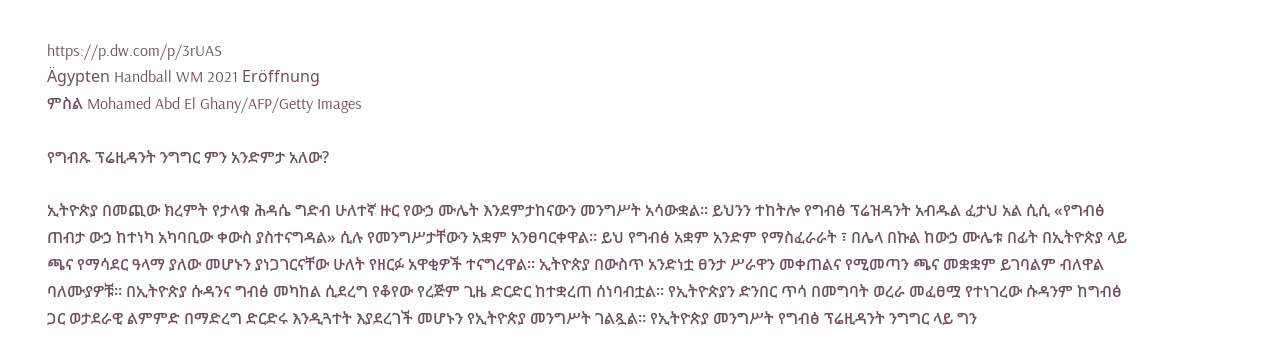https://p.dw.com/p/3rUAS
Ägypten Handball WM 2021 Eröffnung
ምስል Mohamed Abd El Ghany/AFP/Getty Images

የግብጹ ፕሬዚዳንት ንግግር ምን አንድምታ አለው?

ኢትዮጵያ በመጪው ክረምት የታላቁ ሕዳሴ ግድብ ሁለተኛ ዙር የውኃ ሙሌት እንደምታከናውን መንግሥት አሳውቋል። ይህንን ተከትሎ የግብፅ ፕሬዝዳንት አብዱል ፈታህ አል ሲሲ «የግብፅ ጠብታ ውኃ ከተነካ አካባቢው ቀውስ ያስተናግዳል» ሲሉ የመንግሥታቸውን አቋም አንፀባርቀዋል። ይህ የግብፅ አቋም አንድም የማስፈራራት ፣ በሌላ በኩል ከውኃ ሙሌቱ በፊት በኢትዮጵያ ላይ ጫና የማሳደር ዓላማ ያለው መሆኑን ያነጋገርናቸው ሁለት የዘርፉ አዋቂዎች ተናግረዋል። ኢትዮጵያ በውስጥ አንድነቷ ፀንታ ሥራዋን መቀጠልና የሚመጣን ጫና መቋቋም ይገባልም ብለዋል ባለሙያዎቹ። በኢትዮጵያ ሱዳንና ግብፅ መካከል ሲደረግ የቆየው የረጅም ጊዜ ድርድር ከተቋረጠ ሰነባብቷል። የኢትዮጵያን ድንበር ጥሳ በመግባት ወረራ መፈፀሟ የተነገረው ሱዳንም ከግብፅ ጋር ወታደራዊ ልምምድ በማድረግ ድርድሩ እንዲጓተት እያደረገች መሆኑን የኢትዮጵያ መንግሥት ገልጿል። የኢትዮጵያ መንግሥት የግብፅ ፕሬዚዳንት ንግግር ላይ ግን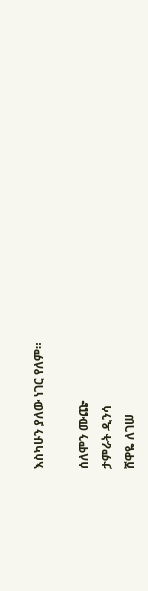እስካሁን ያለው ነገር የለም።

ሰለሞን ሙጬ
ታምራት ዲንሳ
ሸዋዬ ለገሠ